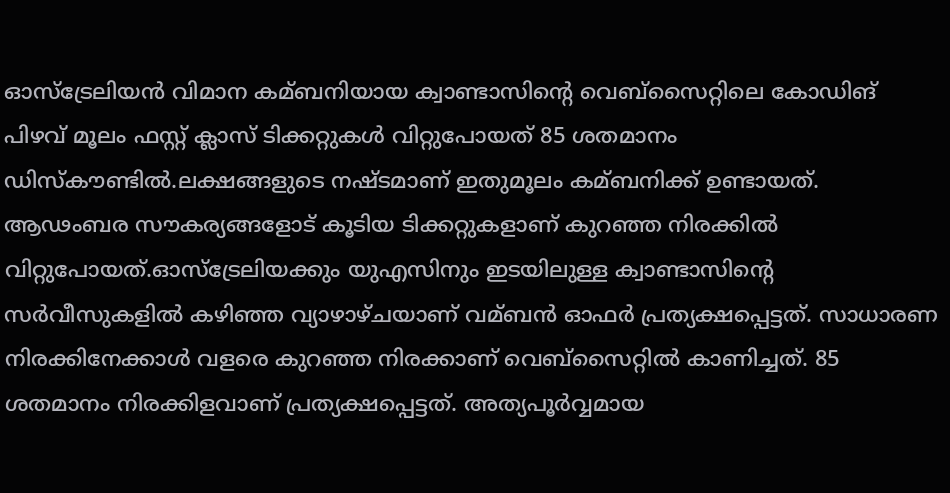ഓസ്ട്രേലിയന്‍ വിമാന കമ്ബനിയായ ക്വാണ്ടാസിന്‍റെ വെബ്സൈറ്റിലെ കോഡിങ് പിഴവ് മൂലം ഫസ്റ്റ് ക്ലാസ് ടിക്കറ്റുകള്‍ വിറ്റുപോയത് 85 ശതമാനം ഡിസ്കൗണ്ടില്‍.ലക്ഷങ്ങളുടെ നഷ്ടമാണ് ഇതുമൂലം കമ്ബനിക്ക് ഉണ്ടായത്. ആഢംബര സൗകര്യങ്ങളോട് കൂടിയ ടിക്കറ്റുകളാണ് കുറഞ്ഞ നിരക്കില്‍ വിറ്റുപോയത്.ഓസ്ട്രേലിയക്കും യുഎസിനും ഇടയിലുള്ള ക്വാണ്ടാസിന്‍റെ സര്‍വീസുകളില്‍ കഴിഞ്ഞ വ്യാഴാഴ്ചയാണ് വമ്ബന്‍ ഓഫര്‍ പ്രത്യക്ഷപ്പെട്ടത്. സാധാരണ നിരക്കിനേക്കാള്‍ വളരെ കുറഞ്ഞ നിരക്കാണ് വെബ്സൈറ്റില്‍ കാണിച്ചത്. 85 ശതമാനം നിരക്കിളവാണ് പ്രത്യക്ഷപ്പെട്ടത്. അത്യപൂര്‍വ്വമായ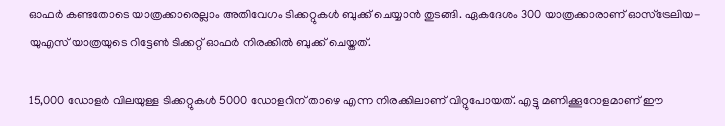ഓഫര്‍ കണ്ടതോടെ യാത്രക്കാരെല്ലാം അതിവേഗം ടിക്കറ്റുകള്‍ ബുക്ക് ചെയ്യാന്‍ തുടങ്ങി. ഏകദേശം 300 യാത്രക്കാരാണ് ഓസ്ട്രേലിയ-യുഎസ് യാത്രയുടെ റിട്ടേണ്‍ ടിക്കറ്റ് ഓഫര്‍ നിരക്കില്‍ ബുക്ക് ചെയ്തത്.

15,000 ഡോളര്‍ വിലയുള്ള ടിക്കറ്റുകള്‍ 5000 ഡോളറിന് താഴെ എന്ന നിരക്കിലാണ് വിറ്റുപോയത്. എട്ടു മണിക്കൂറോളമാണ് ഈ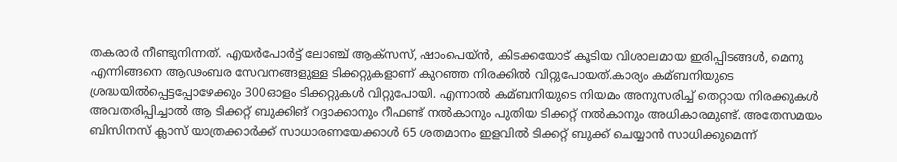തകരാര്‍ നീണ്ടുനിന്നത്. എയര്‍പോര്‍ട്ട് ലോഞ്ച് ആക്സസ്, ഷാംപെയ്ന്‍, കിടക്കയോട് കൂടിയ വിശാലമായ ഇരിപ്പിടങ്ങള്‍, മെനു എന്നിങ്ങനെ ആഢംബര സേവനങ്ങളുള്ള ടിക്കറ്റുകളാണ് കുറഞ്ഞ നിരക്കില്‍ വിറ്റുപോയത്.കാര്യം കമ്ബനിയുടെ ശ്രദ്ധയില്‍പ്പെട്ടപ്പോഴേക്കും 300ഓളം ടിക്കറ്റുകള്‍ വിറ്റുപോയി. എന്നാല്‍ കമ്ബനിയുടെ നിയമം അനുസരിച്ച്‌ തെറ്റായ നിരക്കുകള്‍ അവതരിപ്പിച്ചാല്‍ ആ ടിക്കറ്റ് ബുക്കിങ് റദ്ദാക്കാനും റീഫണ്ട് നല്‍കാനും പുതിയ ടിക്കറ്റ് നല്‍കാനും അധികാരമുണ്ട്. അതേസമയം ബിസിനസ് ക്ലാസ് യാത്രക്കാര്‍ക്ക് സാധാരണയേക്കാള്‍ 65 ശതമാനം ഇളവില്‍ ടിക്കറ്റ് ബുക്ക് ചെയ്യാന്‍ സാധിക്കുമെന്ന്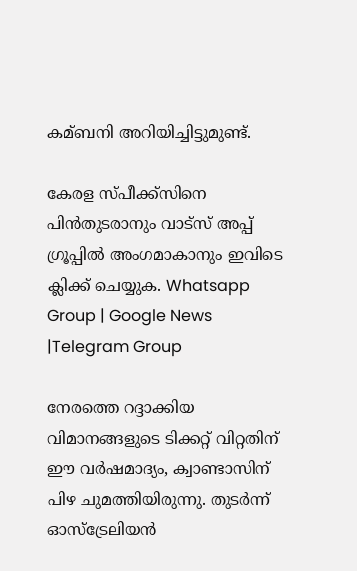കമ്ബനി അറിയിച്ചിട്ടുമുണ്ട്.

കേരള സ്പീക്ക്സിനെ പിൻതുടരാനും വാട്സ് അപ്പ് ഗ്രൂപ്പിൽ അംഗമാകാനും ഇവിടെ ക്ലിക്ക് ചെയ്യുക. Whatsapp Group | Google News |Telegram Group

നേരത്തെ റദ്ദാക്കിയ വിമാനങ്ങളുടെ ടിക്കറ്റ് വിറ്റതിന് ഈ വർഷമാദ്യം, ക്വാണ്ടാസിന് പിഴ ചുമത്തിയിരുന്നു. തുടർന്ന് ഓസ്‌ട്രേലിയൻ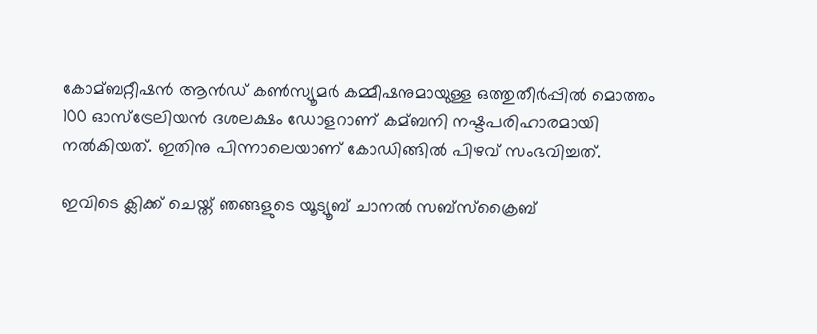കോമ്ബറ്റീഷൻ ആൻഡ് കണ്‍സ്യൂമർ കമ്മീഷനുമായുള്ള ഒത്തുതീർപ്പില്‍ മൊത്തം 100 ഓസ്‌ട്രേലിയൻ ദശലക്ഷം ഡോളറാണ് കമ്ബനി നഷ്ടപരിഹാരമായി നല്‍കിയത്. ഇതിനു പിന്നാലെയാണ് കോഡിങ്ങില്‍ പിഴവ് സംഭവിച്ചത്.

ഇവിടെ ക്ലിക്ക് ചെയ്ത് ഞങ്ങളുടെ യൂട്യൂബ് ചാനൽ സബ്സ്ക്രൈബ്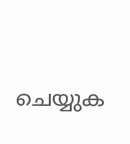ചെയ്യുക